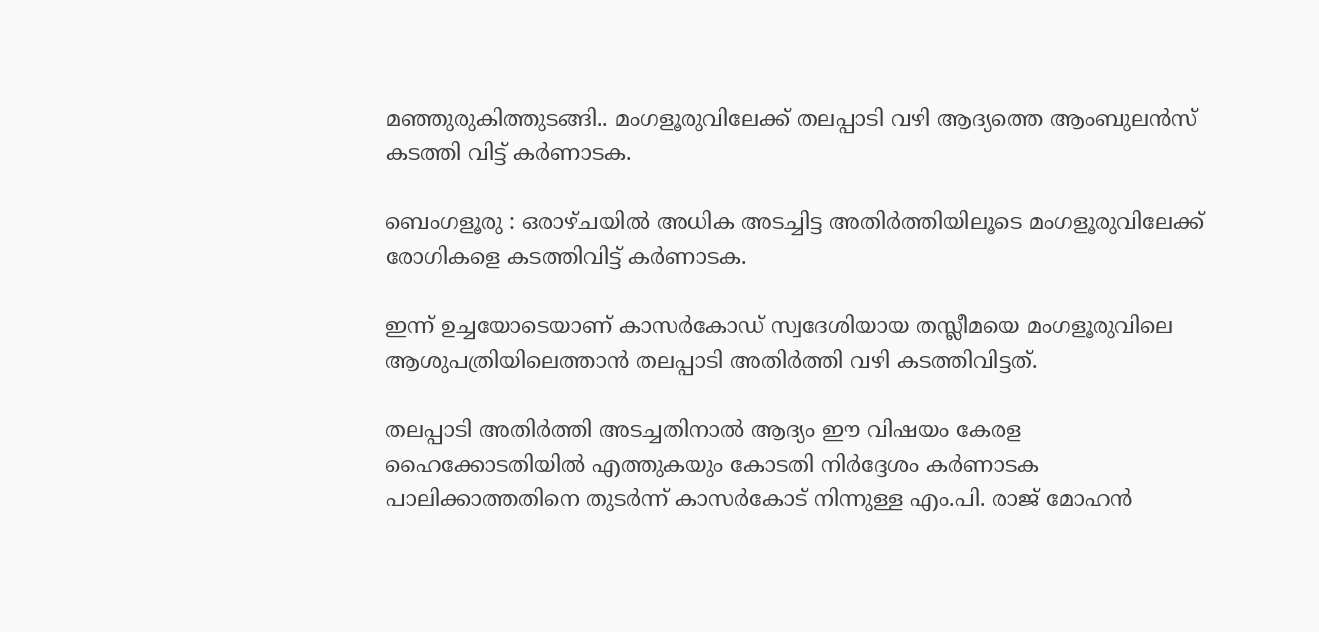മഞ്ഞുരുകിത്തുടങ്ങി.. മംഗളൂരുവിലേക്ക് തലപ്പാടി വഴി ആദ്യത്തെ ആംബുലൻസ് കടത്തി വിട്ട് കർണാടക.

ബെംഗളൂരു : ഒരാഴ്ചയിൽ അധിക അടച്ചിട്ട അതിർത്തിയിലൂടെ മംഗളൂരുവിലേക്ക് രോഗികളെ കടത്തിവിട്ട് കർണാടക.

ഇന്ന് ഉച്ചയോടെയാണ് കാസർകോഡ് സ്വദേശിയായ തസ്ലീമയെ മംഗളൂരുവിലെ ആശുപത്രിയിലെത്താൻ തലപ്പാടി അതിർത്തി വഴി കടത്തിവിട്ടത്.

തലപ്പാടി അതിർത്തി അടച്ചതിനാൽ ആദ്യം ഈ വിഷയം കേരള ഹൈക്കോടതിയിൽ എത്തുകയും കോടതി നിർദ്ദേശം കർണാടക പാലിക്കാത്തതിനെ തുടർന്ന് കാസർകോട് നിന്നുള്ള എം.പി. രാജ് മോഹൻ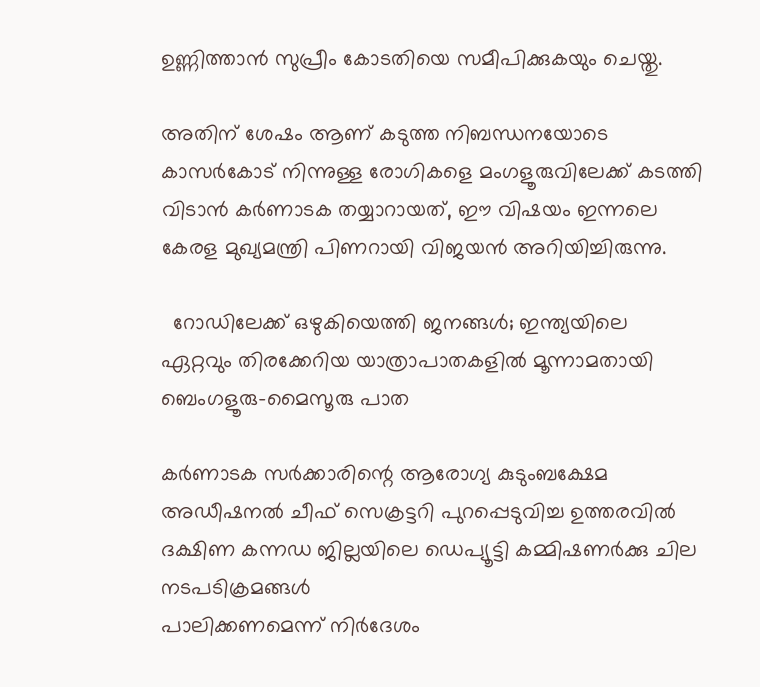ഉണ്ണിത്താൻ സുപ്രീം കോടതിയെ സമീപിക്കുകയും ചെയ്തു.

അതിന് ശേഷം ആണ് കടുത്ത നിബന്ധനയോടെ കാസർകോട് നിന്നുള്ള രോഗികളെ മംഗളൂരുവിലേക്ക് കടത്തി വിടാൻ കർണാടക തയ്യാറായത്, ഈ വിഷയം ഇന്നലെ കേരള മുഖ്യമന്ത്രി പിണറായി വിജയൻ അറിയിച്ചിരുന്നു.

  റോഡിലേക്ക് ഒഴുകിയെത്തി ജനങ്ങൾ; ഇന്ത്യയിലെ ഏറ്റവും തിരക്കേറിയ യാത്രാപാതകളിൽ മൂന്നാമതായി ബെംഗളൂരു-മൈസൂരു പാത

കർണാടക സർക്കാരിന്റെ ആരോഗ്യ കുടുംബക്ഷേമ അഡീഷനൽ ചീഫ് സെക്രട്ടറി പുറപ്പെടുവിച്ച ഉത്തരവിൽ ദക്ഷിണ കന്നഡ ജില്ലയിലെ ഡെപ്യൂട്ടി കമ്മിഷണർക്കു ചില നടപടിക്രമങ്ങൾ
പാലിക്കണമെന്ന് നിർദേശം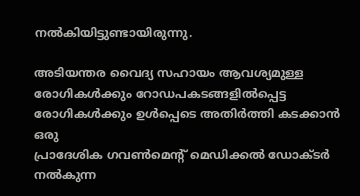നൽകിയിട്ടുണ്ടായിരുന്നു.

അടിയന്തര വൈദ്യ സഹായം ആവശ്യമുള്ള രോഗികൾക്കും റോഡപകടങ്ങളിൽപ്പെട്ട രോഗികൾക്കും ഉൾപ്പെടെ അതിർത്തി കടക്കാൻ ഒരു
പ്രാദേശിക ഗവൺമെന്റ് മെഡിക്കൽ ഡോക്ടർ നൽകുന്ന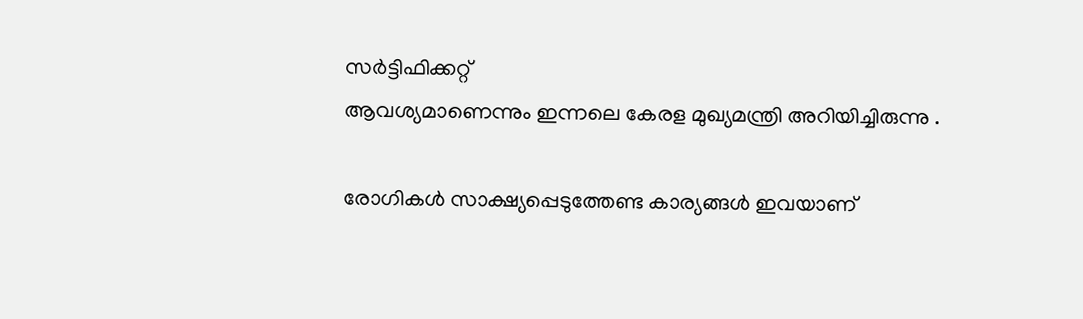സർട്ടിഫിക്കറ്റ്
ആവശ്യമാണെന്നും ഇന്നലെ കേരള മുഖ്യമന്ത്രി അറിയിച്ചിരുന്നു .

രോഗികൾ സാക്ഷ്യപ്പെടുത്തേണ്ട കാര്യങ്ങൾ ഇവയാണ്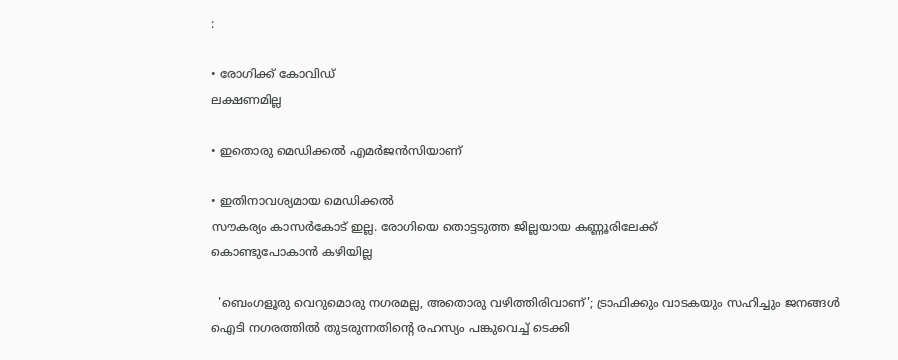:

• രോഗിക്ക് കോവിഡ്
ലക്ഷണമില്ല

• ഇതൊരു മെഡിക്കൽ എമർജൻസിയാണ്

• ഇതിനാവശ്യമായ മെഡിക്കൽ
സൗകര്യം കാസർകോട് ഇല്ല. രോഗിയെ തൊട്ടടുത്ത ജില്ലയായ കണ്ണൂരിലേക്ക്
കൊണ്ടുപോകാൻ കഴിയില്ല

  'ബെംഗളൂരു വെറുമൊരു നഗരമല്ല, അതൊരു വഴിത്തിരിവാണ്'; ട്രാഫിക്കും വാടകയും സഹിച്ചും ജനങ്ങൾ ഐടി നഗരത്തിൽ തുടരുന്നതിന്റെ രഹസ്യം പങ്കുവെച്ച് ടെക്കി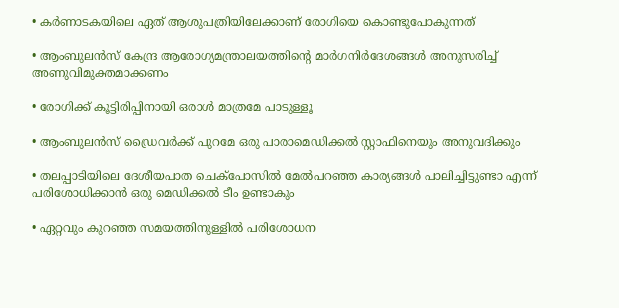• കർണാടകയിലെ ഏത് ആശുപത്രിയിലേക്കാണ് രോഗിയെ കൊണ്ടുപോകുന്നത്

• ആംബുലൻസ് കേന്ദ്ര ആരോഗ്യമന്ത്രാലയത്തിന്റെ മാർഗനിർദേശങ്ങൾ അനുസരിച്ച്
അണുവിമുക്തമാക്കണം

• രോഗിക്ക് കൂട്ടിരിപ്പിനായി ഒരാൾ മാത്രമേ പാടുള്ളൂ

• ആംബുലൻസ് ഡ്രൈവർക്ക് പുറമേ ഒരു പാരാമെഡിക്കൽ സ്റ്റാഫിനെയും അനുവദിക്കും

• തലപ്പാടിയിലെ ദേശീയപാത ചെക്പോസിൽ മേൽപറഞ്ഞ കാര്യങ്ങൾ പാലിച്ചിട്ടുണ്ടാ എന്ന് പരിശോധിക്കാൻ ഒരു മെഡിക്കൽ ടീം ഉണ്ടാകും

• ഏറ്റവും കുറഞ്ഞ സമയത്തിനുള്ളിൽ പരിശോധന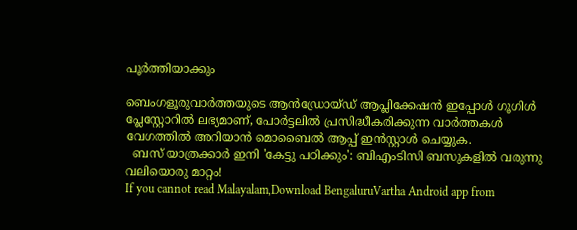പൂർത്തിയാക്കും

ബെംഗളൂരുവാർത്തയുടെ ആൻഡ്രോയ്ഡ് ആപ്ലിക്കേഷൻ ഇപ്പോൾ ഗൂഗിൾ പ്ലേസ്റ്റോറിൽ ലഭ്യമാണ്, പോർട്ടലിൽ പ്രസിദ്ധീകരിക്കുന്ന വാർത്തകൾ വേഗത്തിൽ അറിയാൻ മൊബൈൽ ആപ്പ് ഇൻസ്റ്റാൾ ചെയ്യുക.
  ബസ് യാത്രക്കാർ ഇനി 'കേട്ടു പഠിക്കും': ബിഎംടിസി ബസുകളിൽ വരുന്നു വലിയൊരു മാറ്റം!
If you cannot read Malayalam,Download BengaluruVartha Android app from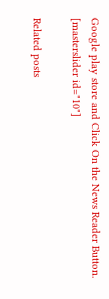Google play store and Click On the News Reader Button. [masterslider id="10"]

Related posts